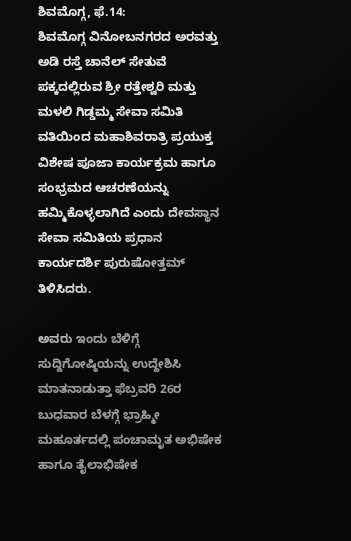ಶಿವಮೊಗ್ಗ, ಫೆ.14:
ಶಿವಮೊಗ್ಗ ವಿನೋಬನಗರದ ಅರವತ್ತು ಅಡಿ ರಸ್ತೆ ಚಾನೆಲ್ ಸೇತುವೆ ಪಕ್ಕದಲ್ಲಿರುವ ಶ್ರೀ ರತ್ತೇಶ್ವರಿ ಮತ್ತು ಮಳಲಿ ಗಿಡ್ಡಮ್ಮ ಸೇವಾ ಸಮಿತಿ ವತಿಯಿಂದ ಮಹಾಶಿವರಾತ್ರಿ ಪ್ರಯುಕ್ತ ವಿಶೇಷ ಪೂಜಾ ಕಾರ್ಯಕ್ರಮ ಹಾಗೂ ಸಂಭ್ರಮದ ಆಚರಣೆಯನ್ನು ಹಮ್ಮಿಕೊಳ್ಳಲಾಗಿದೆ ಎಂದು ದೇವಸ್ಥಾನ ಸೇವಾ ಸಮಿತಿಯ ಪ್ರಧಾನ ಕಾರ್ಯದರ್ಶಿ ಪುರುಷೋತ್ತಮ್ ತಿಳಿಸಿದರು.

ಅವರು ಇಂದು ಬೆಳಿಗ್ಗೆ ಸುದ್ದಿಗೋಷ್ಠಿಯನ್ನು ಉದ್ದೇಶಿಸಿ ಮಾತನಾಡುತ್ತಾ ಫೆಬ್ರವರಿ 26ರ ಬುಧವಾರ ಬೆಳಗ್ಗೆ ಭ್ರಾಹ್ಮೀ ಮಹೂರ್ತದಲ್ಲಿ ಪಂಚಾಮೃತ ಅಭಿಷೇಕ ಹಾಗೂ ತೈಲಾಭಿಷೇಕ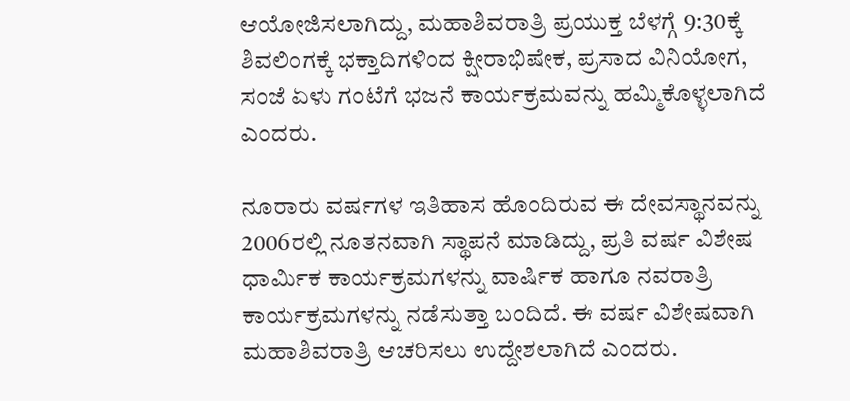ಆಯೋಜಿಸಲಾಗಿದ್ದು, ಮಹಾಶಿವರಾತ್ರಿ ಪ್ರಯುಕ್ತ ಬೆಳಗ್ಗೆ 9:30ಕ್ಕೆ ಶಿವಲಿಂಗಕ್ಕೆ ಭಕ್ತಾದಿಗಳಿಂದ ಕ್ಷೀರಾಭಿಷೇಕ, ಪ್ರಸಾದ ವಿನಿಯೋಗ, ಸಂಜೆ ಏಳು ಗಂಟೆಗೆ ಭಜನೆ ಕಾರ್ಯಕ್ರಮವನ್ನು ಹಮ್ಮಿಕೊಳ್ಳಲಾಗಿದೆ ಎಂದರು.

ನೂರಾರು ವರ್ಷಗಳ ಇತಿಹಾಸ ಹೊಂದಿರುವ ಈ ದೇವಸ್ಥಾನವನ್ನು 2006ರಲ್ಲಿ ನೂತನವಾಗಿ ಸ್ಥಾಪನೆ ಮಾಡಿದ್ದು, ಪ್ರತಿ ವರ್ಷ ವಿಶೇಷ ಧಾರ್ಮಿಕ ಕಾರ್ಯಕ್ರಮಗಳನ್ನು ವಾರ್ಷಿಕ ಹಾಗೂ ನವರಾತ್ರಿ ಕಾರ್ಯಕ್ರಮಗಳನ್ನು ನಡೆಸುತ್ತಾ ಬಂದಿದೆ. ಈ ವರ್ಷ ವಿಶೇಷವಾಗಿ ಮಹಾಶಿವರಾತ್ರಿ ಆಚರಿಸಲು ಉದ್ದೇಶಲಾಗಿದೆ ಎಂದರು.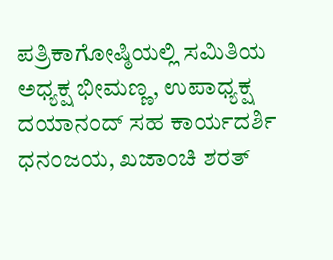ಪತ್ರಿಕಾಗೋಷ್ಠಿಯಲ್ಲಿ ಸಮಿತಿಯ ಅಧ್ಯಕ್ಷ ಭೀಮಣ್ಣ, ಉಪಾಧ್ಯಕ್ಷ ದಯಾನಂದ್ ಸಹ ಕಾರ್ಯದರ್ಶಿ ಧನಂಜಯ, ಖಜಾಂಚಿ ಶರತ್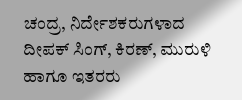ಚಂದ್ರ, ನಿರ್ದೇಶಕರುಗಳಾದ ದೀಪಕ್ ಸಿಂಗ್, ಕಿರಣ್, ಮುರುಳಿ ಹಾಗೂ ಇತರರು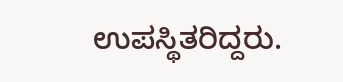ಉಪಸ್ಥಿತರಿದ್ದರು.